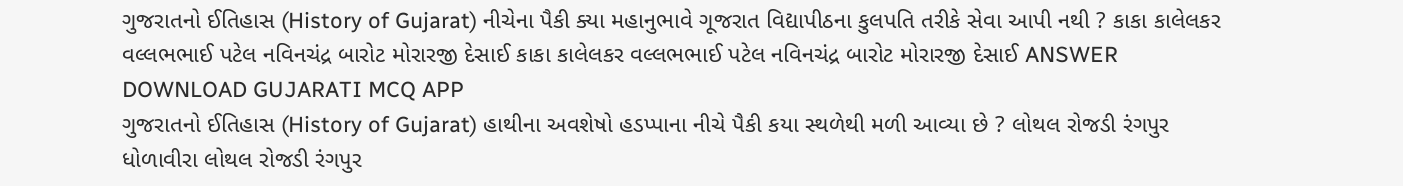ગુજરાતનો ઈતિહાસ (History of Gujarat) નીચેના પૈકી ક્યા મહાનુભાવે ગૂજરાત વિદ્યાપીઠના કુલપતિ તરીકે સેવા આપી નથી ? કાકા કાલેલકર વલ્લભભાઈ પટેલ નવિનચંદ્ર બારોટ મોરારજી દેસાઈ કાકા કાલેલકર વલ્લભભાઈ પટેલ નવિનચંદ્ર બારોટ મોરારજી દેસાઈ ANSWER DOWNLOAD GUJARATI MCQ APP
ગુજરાતનો ઈતિહાસ (History of Gujarat) હાથીના અવશેષો હડપ્પાના નીચે પૈકી કયા સ્થળેથી મળી આવ્યા છે ? લોથલ રોજડી રંગપુર ધોળાવીરા લોથલ રોજડી રંગપુર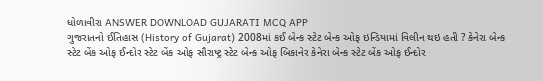ધોળાવીરા ANSWER DOWNLOAD GUJARATI MCQ APP
ગુજરાતનો ઈતિહાસ (History of Gujarat) 2008માં કઈ બેન્ક સ્ટેટ બેન્ક ઓફ ઇન્ડિયામાં વિલીન થઇ હતી ? કેનેરા બેન્ક સ્ટેટ બેંક ઓફ ઈન્દોર સ્ટેટ બેંક ઓફ સૌરાષ્ટ્ર સ્ટેટ બેન્ક ઓફ બિકાનેર કેનેરા બેન્ક સ્ટેટ બેંક ઓફ ઈન્દોર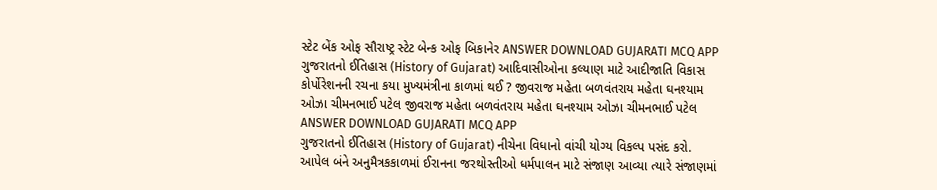સ્ટેટ બેંક ઓફ સૌરાષ્ટ્ર સ્ટેટ બેન્ક ઓફ બિકાનેર ANSWER DOWNLOAD GUJARATI MCQ APP
ગુજરાતનો ઈતિહાસ (History of Gujarat) આદિવાસીઓના કલ્યાણ માટે આદીજાતિ વિકાસ કોર્પોરેશનની રચના કયા મુખ્યમંત્રીના કાળમાં થઈ ? જીવરાજ મહેતા બળવંતરાય મહેતા ઘનશ્યામ ઓઝા ચીમનભાઈ પટેલ જીવરાજ મહેતા બળવંતરાય મહેતા ઘનશ્યામ ઓઝા ચીમનભાઈ પટેલ ANSWER DOWNLOAD GUJARATI MCQ APP
ગુજરાતનો ઈતિહાસ (History of Gujarat) નીચેના વિધાનો વાંચી યોગ્ય વિકલ્પ પસંદ કરો. આપેલ બંને અનુમૈત્રકકાળમાં ઈરાનના જરથોસ્તીઓ ધર્મપાલન માટે સંજાણ આવ્યા ત્યારે સંજાણમાં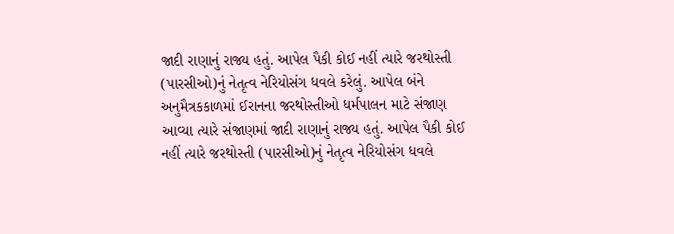જાદી રાણાનું રાજ્ય હતું. આપેલ પૈકી કોઈ નહીં ત્યારે જરથોસ્તી (પારસીઓ)નું નેતૃત્વ નેરિયોસંગ ધવલે કરેલું. આપેલ બંને અનુમૈત્રકકાળમાં ઈરાનના જરથોસ્તીઓ ધર્મપાલન માટે સંજાણ આવ્યા ત્યારે સંજાણમાં જાદી રાણાનું રાજ્ય હતું. આપેલ પૈકી કોઈ નહીં ત્યારે જરથોસ્તી (પારસીઓ)નું નેતૃત્વ નેરિયોસંગ ધવલે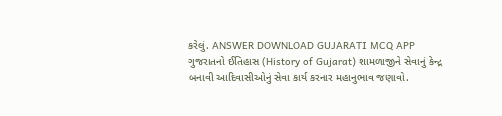કરેલું. ANSWER DOWNLOAD GUJARATI MCQ APP
ગુજરાતનો ઈતિહાસ (History of Gujarat) શામળાજીને સેવાનું કેન્દ્ર બનાવી આદિવાસીઓનું સેવા કાર્ય કરનાર મહાનુભાવ જણાવો.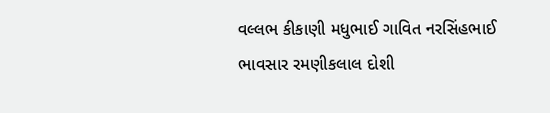વલ્લભ કીકાણી મધુભાઈ ગાવિત નરસિંહભાઈ ભાવસાર રમણીકલાલ દોશી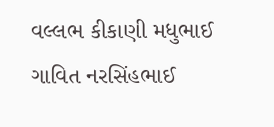વલ્લભ કીકાણી મધુભાઈ ગાવિત નરસિંહભાઈ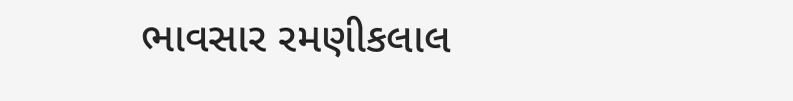ભાવસાર રમણીકલાલ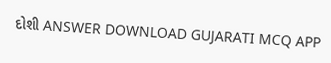દોશી ANSWER DOWNLOAD GUJARATI MCQ APP